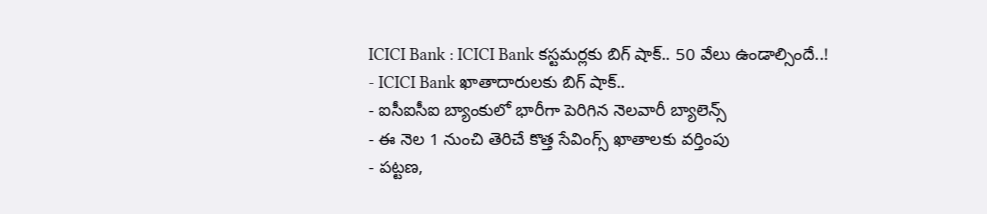ICICI Bank : ICICI Bank కస్టమర్లకు బిగ్ షాక్.. 50 వేలు ఉండాల్సిందే..!
- ICICI Bank ఖాతాదారులకు బిగ్ షాక్..
- ఐసీఐసీఐ బ్యాంకులో భారీగా పెరిగిన నెలవారీ బ్యాలెన్స్
- ఈ నెల 1 నుంచి తెరిచే కొత్త సేవింగ్స్ ఖాతాలకు వర్తింపు
- పట్టణ,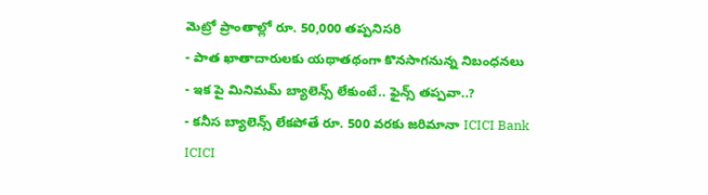మెట్రో ప్రాంతాల్లో రూ. 50,000 తప్పనిసరి
- పాత ఖాతాదారులకు యథాతథంగా కొనసాగనున్న నిబంధనలు
- ఇక పై మినిమమ్ బ్యాలెన్స్ లేకుంటే.. ఫైన్స్ తప్పవా..?
- కనీస బ్యాలెన్స్ లేకపోతే రూ. 500 వరకు జరిమానా ICICI Bank
ICICI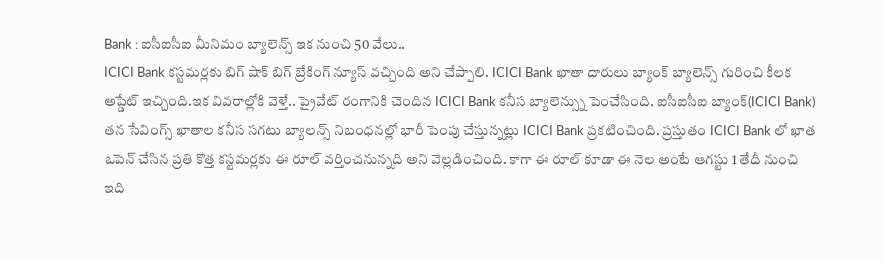Bank : ఐసీఐసీఐ మీనిమం బ్యాలెన్స్ ఇక నుంచి 50 వేలు..
ICICI Bank కస్టమర్లకు బిగ్ షాక్ బిగ్ బ్రేకింగ్ న్యూస్ వచ్చింది అని చేప్పాలి. ICICI Bank ఖాతా దారులు బ్యాంక్ బ్యాలెన్స్ గురించి కీలక అప్డేట్ ఇచ్చింది.ఇక వివరాల్లోకి వెళ్తే.. ప్రైవేట్ రంగానికి చెందిన ICICI Bank కనీస బ్యాలెన్స్ను పెంచేసింది. ఐసీఐసీఐ బ్యాంక్(ICICI Bank) తన సేవింగ్స్ ఖాతాల కనీస సగటు బ్యాలన్స్ నిబంధనల్లో భారీ పెంపు చేస్తున్నట్లు ICICI Bank ప్రకటించింది. ప్రస్తుతం ICICI Bank లో ఖాత ఒపెన్ చేసిన ప్రతి కొత్త కస్టమర్లకు ఈ రూల్ వర్తించనున్నది అని వెల్లడించింది. కాగా ఈ రూల్ కూడా ఈ నెల అంటే ఆగస్టు 1 తేదీ నుంచి ఇది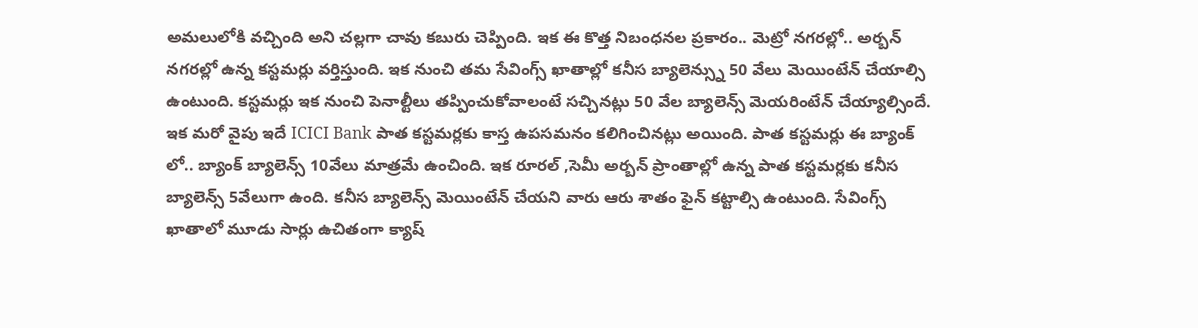అమలులోకి వచ్చింది అని చల్లగా చావు కబురు చెప్పింది. ఇక ఈ కొత్త నిబంధనల ప్రకారం.. మెట్రో నగరల్లో.. అర్బన్ నగరల్లో ఉన్న కస్టమర్లు వర్తిస్తుంది. ఇక నుంచి తమ సేవింగ్స్ ఖాతాల్లో కనీస బ్యాలెన్స్ను 50 వేలు మెయింటేన్ చేయాల్సి ఉంటుంది. కస్టమర్లు ఇక నుంచి పెనాల్టీలు తప్పించుకోవాలంటే సచ్చినట్లు 50 వేల బ్యాలెన్స్ మెయరింటేన్ చేయ్యాల్సిందే. ఇక మరో వైపు ఇదే ICICI Bank పాత కస్టమర్లకు కాస్త ఉపసమనం కలిగించినట్లు అయింది. పాత కస్టమర్లు ఈ బ్యాంక్ లో.. బ్యాంక్ బ్యాలెన్స్ 10వేలు మాత్రమే ఉంచింది. ఇక రూరల్ ,సెమీ అర్బన్ ప్రాంతాల్లో ఉన్న పాత కస్టమర్లకు కనీస బ్యాలెన్స్ 5వేలుగా ఉంది. కనీస బ్యాలెన్స్ మెయింటేన్ చేయని వారు ఆరు శాతం ఫైన్ కట్టాల్సి ఉంటుంది. సేవింగ్స్ ఖాతాలో మూడు సార్లు ఉచితంగా క్యాష్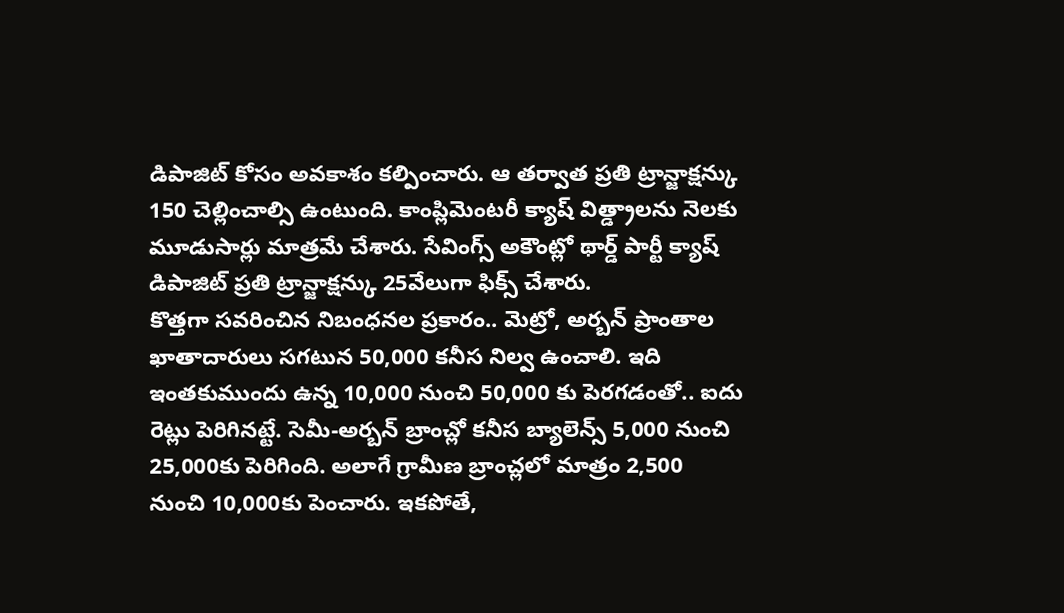డిపాజిట్ కోసం అవకాశం కల్పించారు. ఆ తర్వాత ప్రతి ట్రాన్జాక్షన్కు 150 చెల్లించాల్సి ఉంటుంది. కాంప్లిమెంటరీ క్యాష్ విత్డ్రాలను నెలకు మూడుసార్లు మాత్రమే చేశారు. సేవింగ్స్ అకౌంట్లో థార్డ్ పార్టీ క్యాష్ డిపాజిట్ ప్రతి ట్రాన్జాక్షన్కు 25వేలుగా ఫిక్స్ చేశారు.
కొత్తగా సవరించిన నిబంధనల ప్రకారం.. మెట్రో, అర్బన్ ప్రాంతాల ఖాతాదారులు సగటున 50,000 కనీస నిల్వ ఉంచాలి. ఇది ఇంతకుముందు ఉన్న 10,000 నుంచి 50,000 కు పెరగడంతో.. ఐదు రెట్లు పెరిగినట్టే. సెమీ-అర్బన్ బ్రాంచ్లో కనీస బ్యాలెన్స్ 5,000 నుంచి 25,000కు పెరిగింది. అలాగే గ్రామీణ బ్రాంచ్లలో మాత్రం 2,500 నుంచి 10,000కు పెంచారు. ఇకపోతే,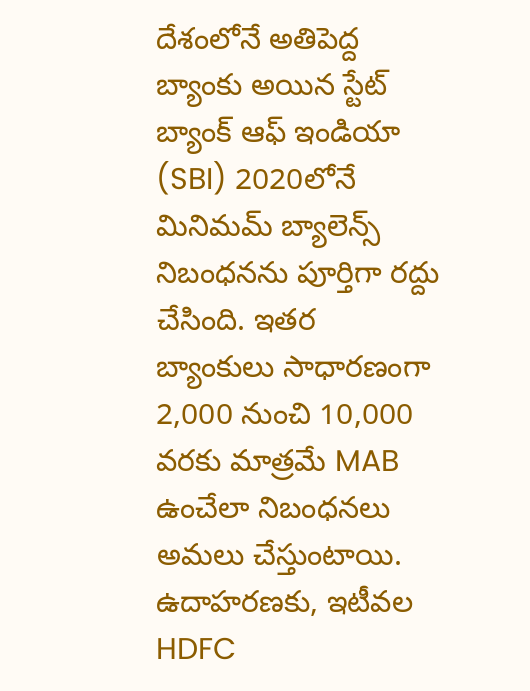దేశంలోనే అతిపెద్ద బ్యాంకు అయిన స్టేట్ బ్యాంక్ ఆఫ్ ఇండియా (SBI) 2020లోనే మినిమమ్ బ్యాలెన్స్ నిబంధనను పూర్తిగా రద్దు చేసింది. ఇతర బ్యాంకులు సాధారణంగా 2,000 నుంచి 10,000 వరకు మాత్రమే MAB ఉంచేలా నిబంధనలు అమలు చేస్తుంటాయి. ఉదాహరణకు, ఇటీవల HDFC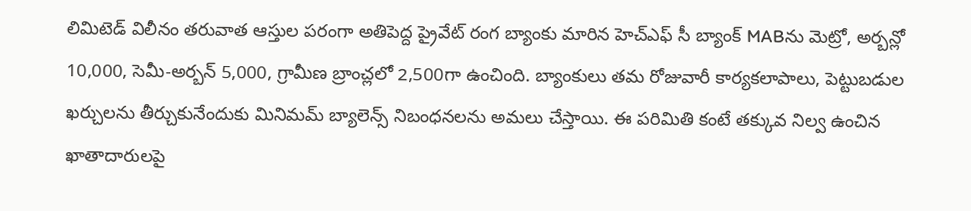లిమిటెడ్ విలీనం తరువాత ఆస్తుల పరంగా అతిపెద్ద ప్రైవేట్ రంగ బ్యాంకు మారిన హెచ్ఎఫ్ సీ బ్యాంక్ MABను మెట్రో, అర్బన్లో 10,000, సెమీ-అర్బన్ 5,000, గ్రామీణ బ్రాంచ్లలో 2,500గా ఉంచింది. బ్యాంకులు తమ రోజువారీ కార్యకలాపాలు, పెట్టుబడుల ఖర్చులను తీర్చుకునేందుకు మినిమమ్ బ్యాలెన్స్ నిబంధనలను అమలు చేస్తాయి. ఈ పరిమితి కంటే తక్కువ నిల్వ ఉంచిన ఖాతాదారులపై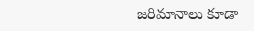జరిమానాలు కూడా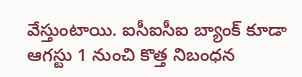వేస్తుంటాయి. ఐసీఐసీఐ బ్యాంక్ కూడా ఆగస్టు 1 నుంచి కొత్త నిబంధన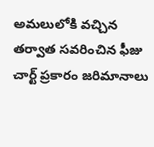అమలులోకి వచ్చిన తర్వాత సవరించిన ఫీజు చార్ట్ ప్రకారం జరిమానాలు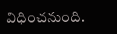విధించనుంది.